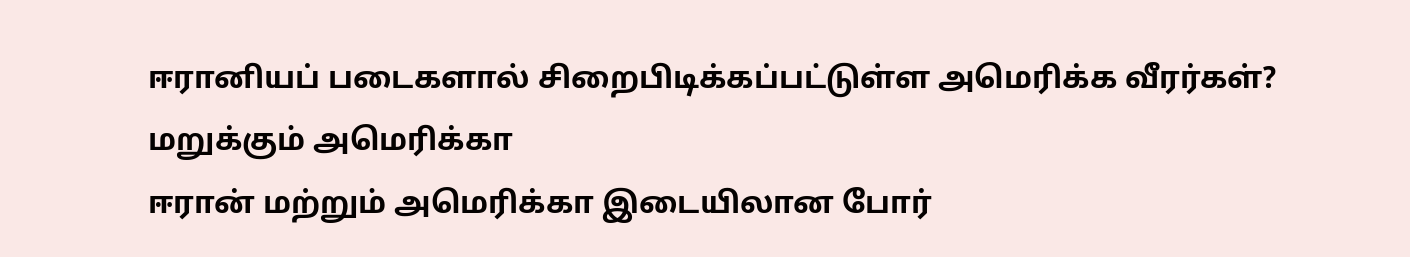ஈரானியப் படைகளால் சிறைபிடிக்கப்பட்டுள்ள அமெரிக்க வீரர்கள்? மறுக்கும் அமெரிக்கா
ஈரான் மற்றும் அமெரிக்கா இடையிலான போர்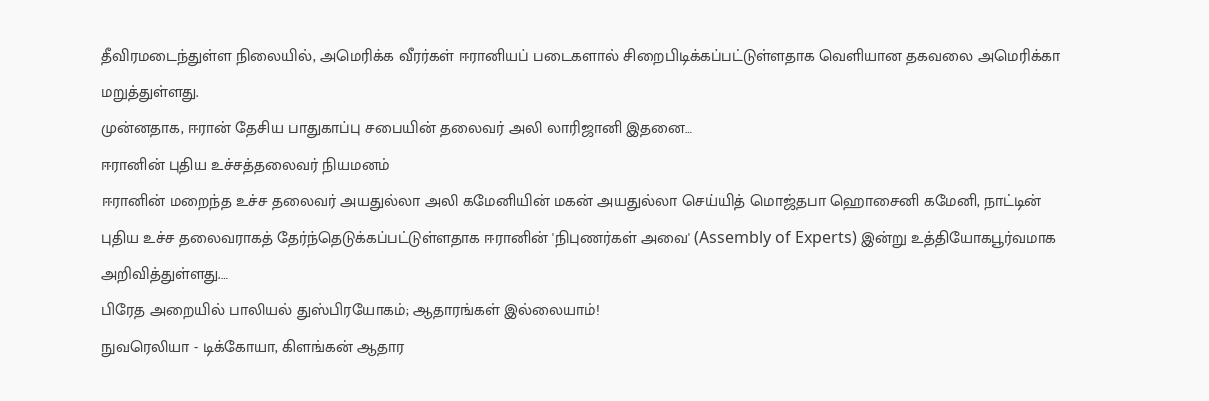தீவிரமடைந்துள்ள நிலையில், அமெரிக்க வீரர்கள் ஈரானியப் படைகளால் சிறைபிடிக்கப்பட்டுள்ளதாக வெளியான தகவலை அமெரிக்கா மறுத்துள்ளது.
முன்னதாக, ஈரான் தேசிய பாதுகாப்பு சபையின் தலைவர் அலி லாரிஜானி இதனை…
ஈரானின் புதிய உச்சத்தலைவர் நியமனம்
ஈரானின் மறைந்த உச்ச தலைவர் அயதுல்லா அலி கமேனியின் மகன் அயதுல்லா செய்யித் மொஜ்தபா ஹொசைனி கமேனி, நாட்டின் புதிய உச்ச தலைவராகத் தேர்ந்தெடுக்கப்பட்டுள்ளதாக ஈரானின் 'நிபுணர்கள் அவை' (Assembly of Experts) இன்று உத்தியோகபூர்வமாக அறிவித்துள்ளது.…
பிரேத அறையில் பாலியல் துஸ்பிரயோகம்; ஆதாரங்கள் இல்லையாம்!
நுவரெலியா - டிக்கோயா, கிளங்கன் ஆதார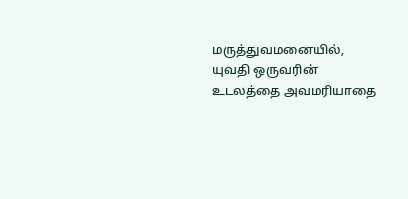மருத்துவமனையில், யுவதி ஒருவரின் உடலத்தை அவமரியாதை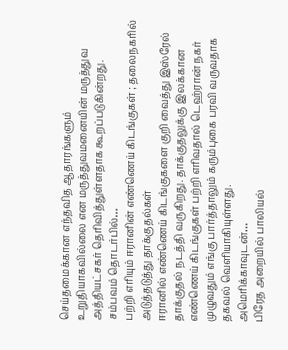செய்தமைக்கான எந்தவித ஆதாரங்களும் உறுதியாகவில்லை என மருத்துவமனையின் மருத்துவ அத்தியட்சகர் தெரிவித்துள்ளதாக கூறப்படுகின்றது.
சம்பவம் தொடர்பில்…
பற்றி எரியும் ஈரானின் எண்ணெய் கிடங்குகள் ; தலைநகரில் அடுத்தடுத்து தாக்குதல்கள்
ஈரானில் எண்ணெய் கிடங்குகளை குறி வைத்து இஸ்ரேல் தாக்குதல் நடத்தி வருகிறது. தாக்குதலுக்கு இலக்கான எண்ணெய் கிடங்குகள் பற்றி எரிவதால் டெஹ்ரான் நகர் முழுவதும் எங்கு பார்த்தாலும் கரும்புகை பரவி வருவதாக தகவல் வெளியாகியுள்ளது.
அமெரிக்காவுடன்…
பிரேத அறையில் பாலியல்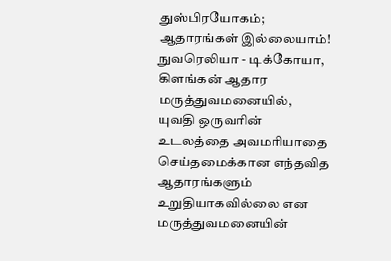துஸ்பிரயோகம்; ஆதாரங்கள் இல்லையாம்!
நுவரெலியா - டிக்கோயா, கிளங்கன் ஆதார மருத்துவமனையில், யுவதி ஒருவரின் உடலத்தை அவமரியாதை செய்தமைக்கான எந்தவித ஆதாரங்களும் உறுதியாகவில்லை என மருத்துவமனையின்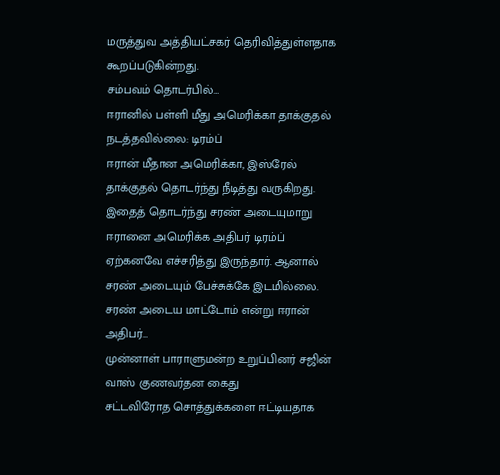மருத்துவ அத்தியட்சகர் தெரிவித்துள்ளதாக கூறப்படுகின்றது.
சம்பவம் தொடர்பில்…
ஈரானில் பள்ளி மீது அமெரிக்கா தாக்குதல் நடத்தவில்லை: டிரம்ப்
ஈரான் மீதான அமெரிக்கா, இஸ்ரேல் தாக்குதல் தொடர்ந்து நீடித்து வருகிறது. இதைத் தொடர்ந்து சரண் அடையுமாறு ஈரானை அமெரிக்க அதிபர் டிரம்ப் ஏற்கனவே எச்சரித்து இருந்தார். ஆனால் சரண் அடையும் பேச்சுக்கே இடமில்லை. சரண் அடைய மாட்டோம் என்று ஈரான் அதிபர்…
முன்னாள் பாராளுமன்ற உறுப்பினர் சஜின் வாஸ் குணவர்தன கைது
சட்டவிரோத சொத்துக்களை ஈட்டியதாக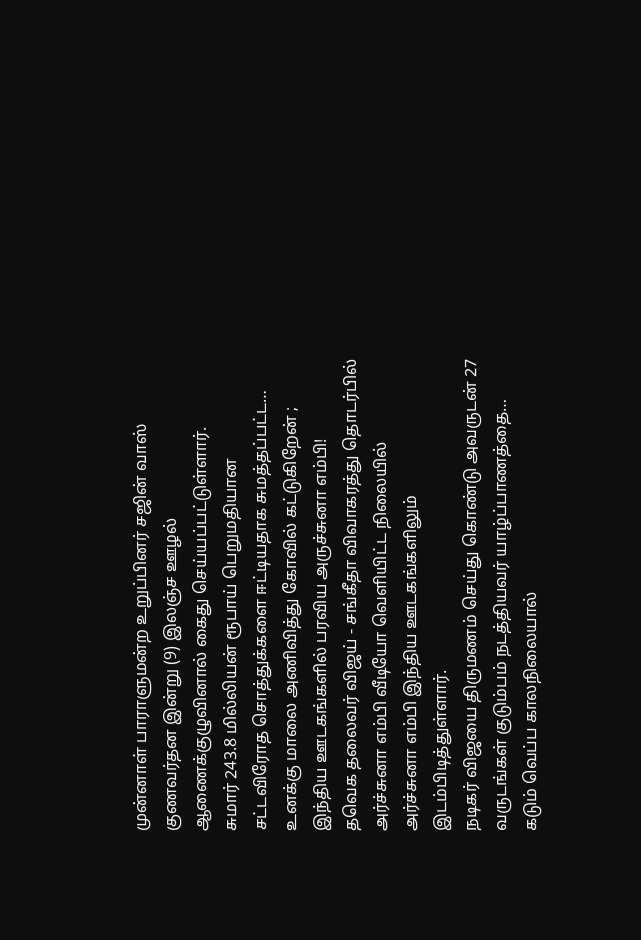முன்னாள் பாராளுமன்ற உறுப்பினர் சஜின் வாஸ் குணவர்தன இன்று (9) இலஞ்ச ஊழல் ஆணைக்குழுவினால் கைது செய்யப்பட்டுள்ளார்.
சுமார் 243.8 மில்லியன் ரூபாய் பெறுமதியான சட்டவிரோத சொத்துக்களை ஈட்டியதாக சுமத்தப்பட்ட…
உனக்கு மாலை அணிவித்து கோவில் கட்டுகிறேன் ; இந்திய ஊடகங்களில் பரவிய அருச்சுனா எம்பி!
தவெக தலைவர் விஜய் - சங்கீதா விவாகரத்து தொடர்பில் அர்ச்சுனா எம்பி வீடியோ வெளியிட்ட நிலையில் அர்ச்சுனா எம்பி இந்திய ஊடகங்களிலும் இடம்பிடித்துள்ளார்.
நடிகர் விஜயை திருமணம் செய்து கொண்டு அவருடன் 27 வருடங்கள் குடும்பம் நடத்தியவர் யாழ்ப்பாணத்தை…
கடும் வெப்ப காலநிலையால்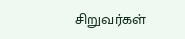சிறுவர்கள்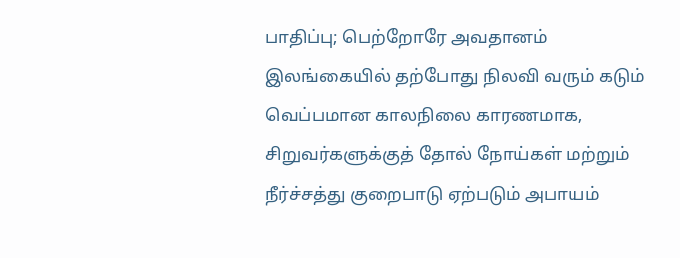பாதிப்பு; பெற்றோரே அவதானம்
இலங்கையில் தற்போது நிலவி வரும் கடும் வெப்பமான காலநிலை காரணமாக, சிறுவர்களுக்குத் தோல் நோய்கள் மற்றும் நீர்ச்சத்து குறைபாடு ஏற்படும் அபாயம்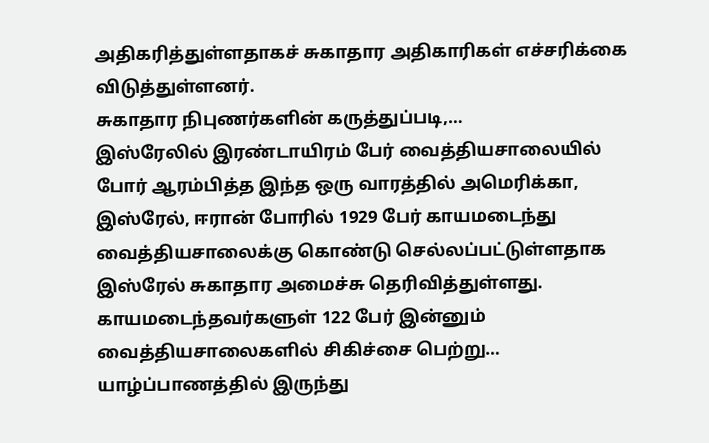அதிகரித்துள்ளதாகச் சுகாதார அதிகாரிகள் எச்சரிக்கை விடுத்துள்ளனர்.
சுகாதார நிபுணர்களின் கருத்துப்படி,…
இஸ்ரேலில் இரண்டாயிரம் பேர் வைத்தியசாலையில்
போர் ஆரம்பித்த இந்த ஒரு வாரத்தில் அமெரிக்கா, இஸ்ரேல், ஈரான் போரில் 1929 பேர் காயமடைந்து வைத்தியசாலைக்கு கொண்டு செல்லப்பட்டுள்ளதாக இஸ்ரேல் சுகாதார அமைச்சு தெரிவித்துள்ளது.
காயமடைந்தவர்களுள் 122 பேர் இன்னும் வைத்தியசாலைகளில் சிகிச்சை பெற்று…
யாழ்ப்பாணத்தில் இருந்து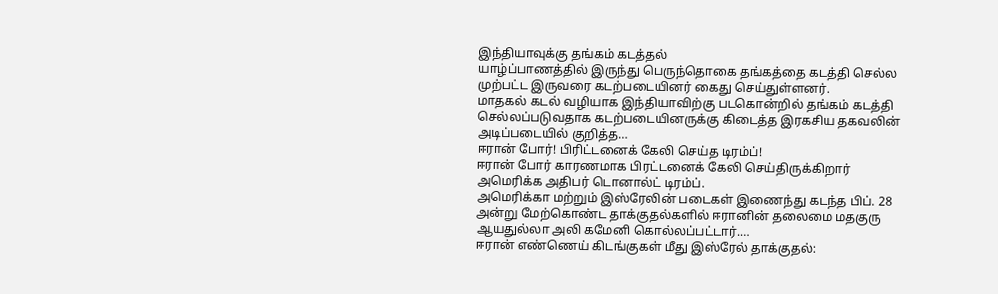இந்தியாவுக்கு தங்கம் கடத்தல்
யாழ்ப்பாணத்தில் இருந்து பெருந்தொகை தங்கத்தை கடத்தி செல்ல முற்பட்ட இருவரை கடற்படையினர் கைது செய்துள்ளனர்.
மாதகல் கடல் வழியாக இந்தியாவிற்கு படகொன்றில் தங்கம் கடத்தி செல்லப்படுவதாக கடற்படையினருக்கு கிடைத்த இரகசிய தகவலின் அடிப்படையில் குறித்த…
ஈரான் போர்! பிரிட்டனைக் கேலி செய்த டிரம்ப்!
ஈரான் போர் காரணமாக பிரட்டனைக் கேலி செய்திருக்கிறார் அமெரிக்க அதிபர் டொனால்ட் டிரம்ப்.
அமெரிக்கா மற்றும் இஸ்ரேலின் படைகள் இணைந்து கடந்த பிப். 28 அன்று மேற்கொண்ட தாக்குதல்களில் ஈரானின் தலைமை மதகுரு ஆயதுல்லா அலி கமேனி கொல்லப்பட்டார்.…
ஈரான் எண்ணெய் கிடங்குகள் மீது இஸ்ரேல் தாக்குதல்: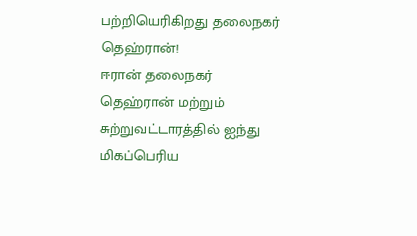பற்றியெரிகிறது தலைநகர் தெஹ்ரான்!
ஈரான் தலைநகர் தெஹ்ரான் மற்றும் சுற்றுவட்டாரத்தில் ஐந்து மிகப்பெரிய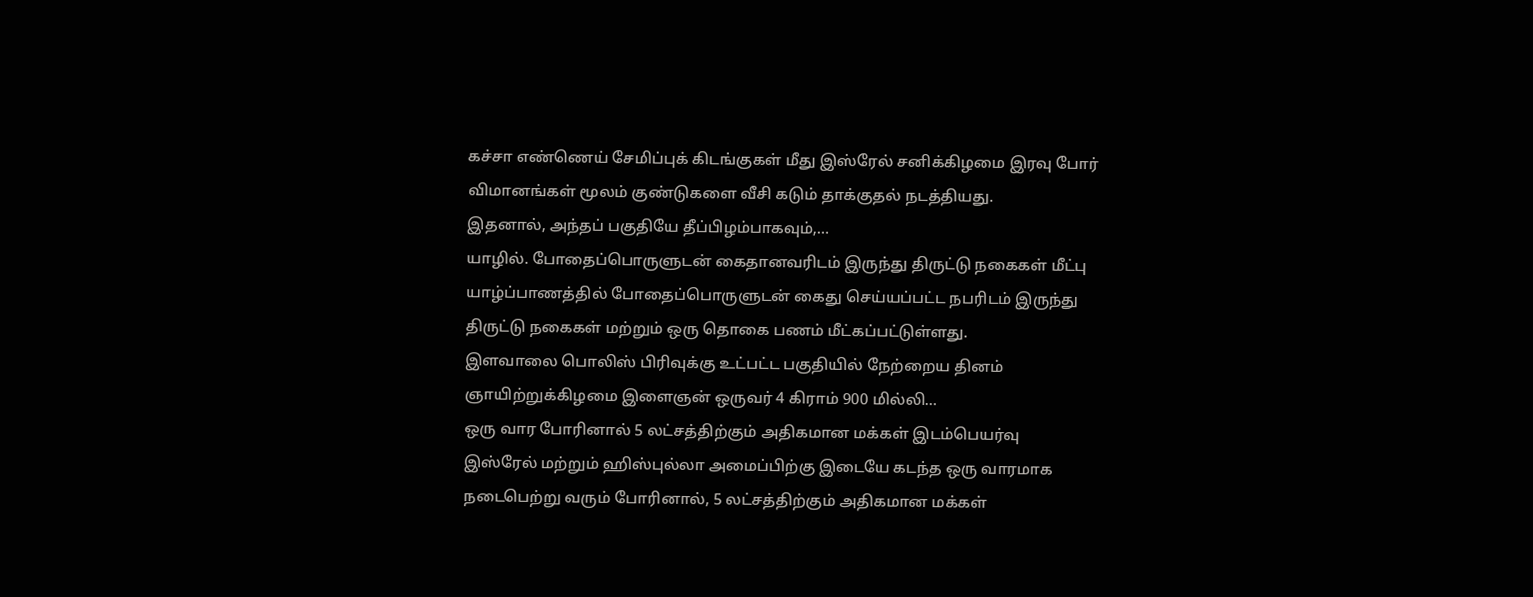கச்சா எண்ணெய் சேமிப்புக் கிடங்குகள் மீது இஸ்ரேல் சனிக்கிழமை இரவு போர் விமானங்கள் மூலம் குண்டுகளை வீசி கடும் தாக்குதல் நடத்தியது.
இதனால், அந்தப் பகுதியே தீப்பிழம்பாகவும்,…
யாழில். போதைப்பொருளுடன் கைதானவரிடம் இருந்து திருட்டு நகைகள் மீட்பு
யாழ்ப்பாணத்தில் போதைப்பொருளுடன் கைது செய்யப்பட்ட நபரிடம் இருந்து திருட்டு நகைகள் மற்றும் ஒரு தொகை பணம் மீட்கப்பட்டுள்ளது.
இளவாலை பொலிஸ் பிரிவுக்கு உட்பட்ட பகுதியில் நேற்றைய தினம் ஞாயிற்றுக்கிழமை இளைஞன் ஒருவர் 4 கிராம் 900 மில்லி…
ஒரு வார போரினால் 5 லட்சத்திற்கும் அதிகமான மக்கள் இடம்பெயர்வு
இஸ்ரேல் மற்றும் ஹிஸ்புல்லா அமைப்பிற்கு இடையே கடந்த ஒரு வாரமாக நடைபெற்று வரும் போரினால், 5 லட்சத்திற்கும் அதிகமான மக்கள்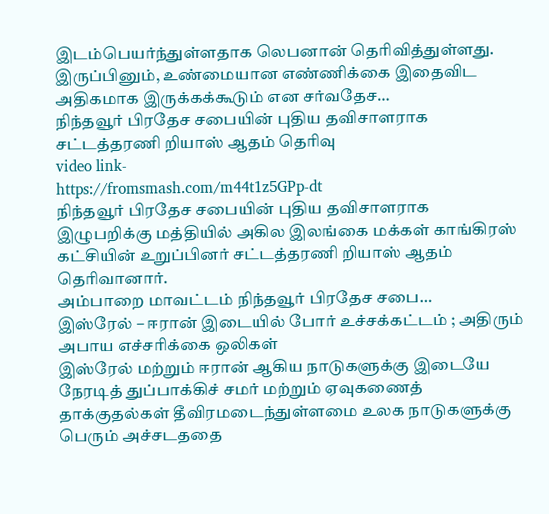இடம்பெயர்ந்துள்ளதாக லெபனான் தெரிவித்துள்ளது.
இருப்பினும், உண்மையான எண்ணிக்கை இதைவிட அதிகமாக இருக்கக்கூடும் என சர்வதேச…
நிந்தவூர் பிரதேச சபையின் புதிய தவிசாளராக சட்டத்தரணி றியாஸ் ஆதம் தெரிவு
video link-
https://fromsmash.com/m44t1z5GPp-dt
நிந்தவூர் பிரதேச சபையின் புதிய தவிசாளராக இழுபறிக்கு மத்தியில் அகில இலங்கை மக்கள் காங்கிரஸ் கட்சியின் உறுப்பினர் சட்டத்தரணி றியாஸ் ஆதம் தெரிவானார்.
அம்பாறை மாவட்டம் நிந்தவூர் பிரதேச சபை…
இஸ்ரேல் – ஈரான் இடையில் போர் உச்சக்கட்டம் ; அதிரும் அபாய எச்சரிக்கை ஒலிகள்
இஸ்ரேல் மற்றும் ஈரான் ஆகிய நாடுகளுக்கு இடையே நேரடித் துப்பாக்கிச் சமர் மற்றும் ஏவுகணைத் தாக்குதல்கள் தீவிரமடைந்துள்ளமை உலக நாடுகளுக்கு பெரும் அச்சடததை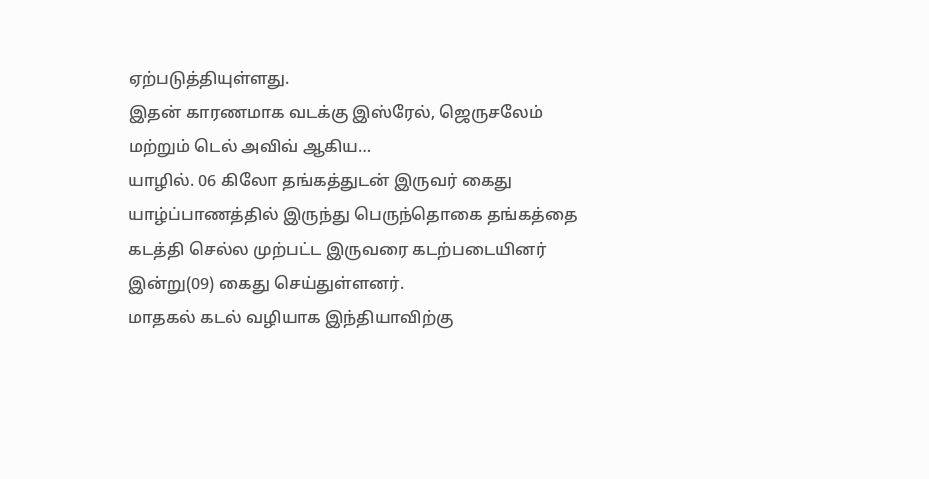ஏற்படுத்தியுள்ளது.
இதன் காரணமாக வடக்கு இஸ்ரேல், ஜெருசலேம் மற்றும் டெல் அவிவ் ஆகிய…
யாழில். 06 கிலோ தங்கத்துடன் இருவர் கைது
யாழ்ப்பாணத்தில் இருந்து பெருந்தொகை தங்கத்தை கடத்தி செல்ல முற்பட்ட இருவரை கடற்படையினர் இன்று(09) கைது செய்துள்ளனர்.
மாதகல் கடல் வழியாக இந்தியாவிற்கு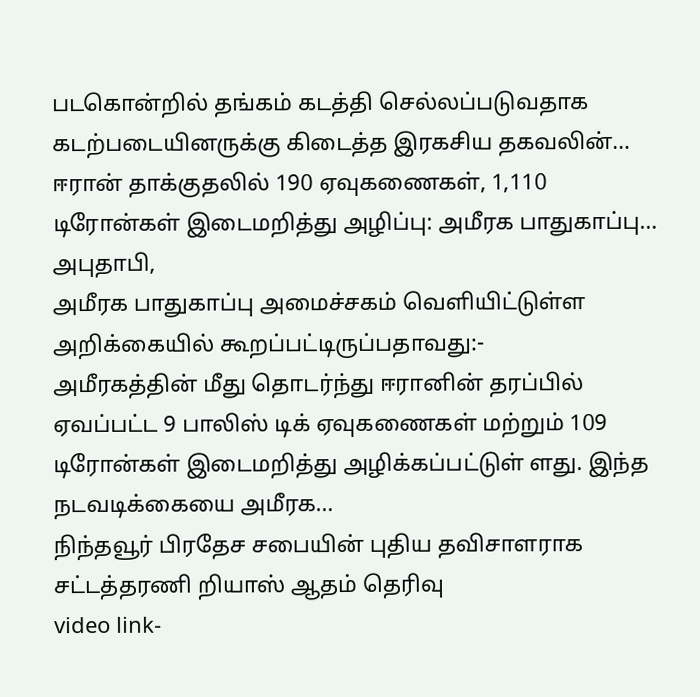படகொன்றில் தங்கம் கடத்தி செல்லப்படுவதாக கடற்படையினருக்கு கிடைத்த இரகசிய தகவலின்…
ஈரான் தாக்குதலில் 190 ஏவுகணைகள், 1,110 டிரோன்கள் இடைமறித்து அழிப்பு: அமீரக பாதுகாப்பு…
அபுதாபி,
அமீரக பாதுகாப்பு அமைச்சகம் வெளியிட்டுள்ள அறிக்கையில் கூறப்பட்டிருப்பதாவது:-
அமீரகத்தின் மீது தொடர்ந்து ஈரானின் தரப்பில் ஏவப்பட்ட 9 பாலிஸ் டிக் ஏவுகணைகள் மற்றும் 109 டிரோன்கள் இடைமறித்து அழிக்கப்பட்டுள் ளது. இந்த நடவடிக்கையை அமீரக…
நிந்தவூர் பிரதேச சபையின் புதிய தவிசாளராக சட்டத்தரணி றியாஸ் ஆதம் தெரிவு
video link-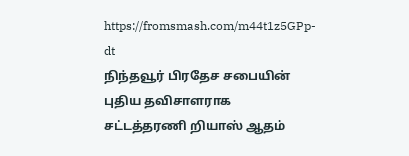https://fromsmash.com/m44t1z5GPp-dt
நிந்தவூர் பிரதேச சபையின் புதிய தவிசாளராக சட்டத்தரணி றியாஸ் ஆதம்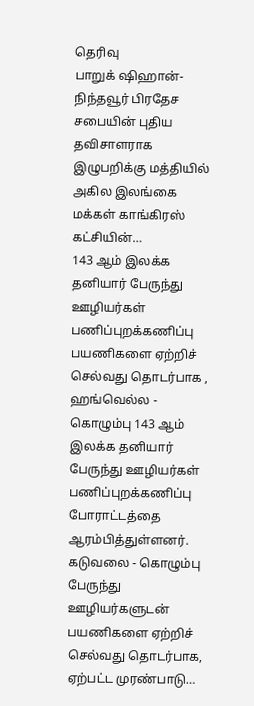தெரிவு
பாறுக் ஷிஹான்-
நிந்தவூர் பிரதேச சபையின் புதிய தவிசாளராக இழுபறிக்கு மத்தியில் அகில இலங்கை மக்கள் காங்கிரஸ் கட்சியின்…
143 ஆம் இலக்க தனியார் பேருந்து ஊழியர்கள் பணிப்புறக்கணிப்பு
பயணிகளை ஏற்றிச் செல்வது தொடர்பாக , ஹங்வெல்ல - கொழும்பு 143 ஆம் இலக்க தனியார் பேருந்து ஊழியர்கள் பணிப்புறக்கணிப்பு போராட்டத்தை ஆரம்பித்துள்ளனர்.
கடுவலை - கொழும்பு பேருந்து ஊழியர்களுடன் பயணிகளை ஏற்றிச் செல்வது தொடர்பாக, ஏற்பட்ட முரண்பாடு…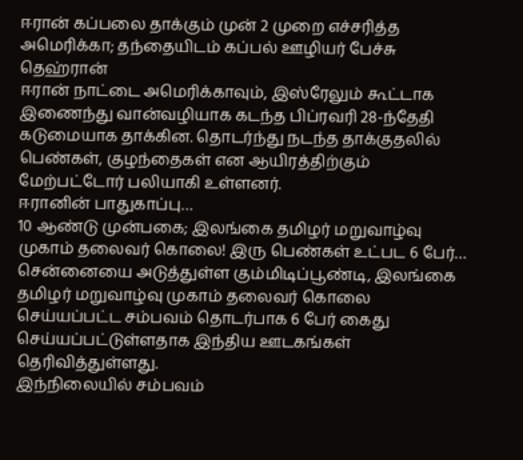ஈரான் கப்பலை தாக்கும் முன் 2 முறை எச்சரித்த அமெரிக்கா; தந்தையிடம் கப்பல் ஊழியர் பேச்சு
தெஹ்ரான்
ஈரான் நாட்டை அமெரிக்காவும், இஸ்ரேலும் கூட்டாக இணைந்து வான்வழியாக கடந்த பிப்ரவரி 28-ந்தேதி கடுமையாக தாக்கின. தொடர்ந்து நடந்த தாக்குதலில் பெண்கள், குழந்தைகள் என ஆயிரத்திற்கும் மேற்பட்டோர் பலியாகி உள்ளனர்.
ஈரானின் பாதுகாப்பு…
10 ஆண்டு முன்பகை; இலங்கை தமிழர் மறுவாழ்வு முகாம் தலைவர் கொலை! இரு பெண்கள் உட்பட 6 பேர்…
சென்னையை அடுத்துள்ள கும்மிடிப்பூண்டி, இலங்கை தமிழர் மறுவாழ்வு முகாம் தலைவர் கொலை செய்யப்பட்ட சம்பவம் தொடர்பாக 6 பேர் கைது செய்யப்பட்டுள்ளதாக இந்திய ஊடகங்கள் தெரிவித்துள்ளது.
இந்நிலையில் சம்பவம்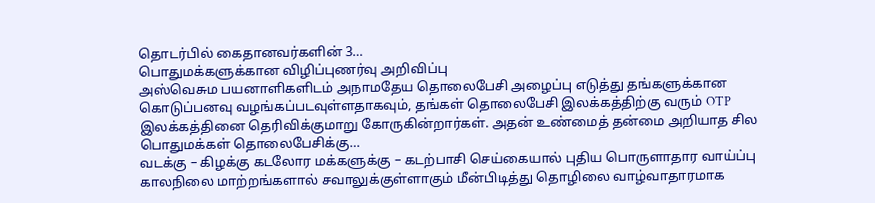தொடர்பில் கைதானவர்களின் 3…
பொதுமக்களுக்கான விழிப்புணர்வு அறிவிப்பு
அஸ்வெசும பயனாளிகளிடம் அநாமதேய தொலைபேசி அழைப்பு எடுத்து தங்களுக்கான கொடுப்பனவு வழங்கப்படவுள்ளதாகவும், தங்கள் தொலைபேசி இலக்கத்திற்கு வரும் OTP இலக்கத்தினை தெரிவிக்குமாறு கோருகின்றார்கள். அதன் உண்மைத் தன்மை அறியாத சில பொதுமக்கள் தொலைபேசிக்கு…
வடக்கு – கிழக்கு கடலோர மக்களுக்கு – கடற்பாசி செய்கையால் புதிய பொருளாதார வாய்ப்பு
காலநிலை மாற்றங்களால் சவாலுக்குள்ளாகும் மீன்பிடித்து தொழிலை வாழ்வாதாரமாக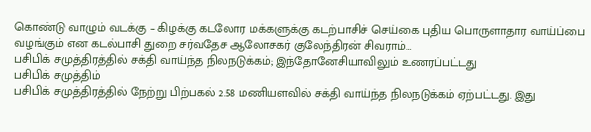கொண்டு வாழும் வடக்கு – கிழக்கு கடலோர மக்களுக்கு கடற்பாசிச் செய்கை புதிய பொருளாதார வாய்ப்பை வழங்கும் என கடல்பாசி துறை சர்வதேச ஆலோசகர் குலேந்திரன் சிவராம்…
பசிபிக் சமுத்திரத்தில் சக்தி வாய்ந்த நிலநடுக்கம்; இந்தோனேசியாவிலும் உணரப்பட்டது
பசிபிக் சமுத்திம்
பசிபிக் சமுத்திரத்தில் நேற்று பிற்பகல் 2.58 மணியளவில் சக்தி வாய்ந்த நிலநடுக்கம் ஏற்பட்டது. இது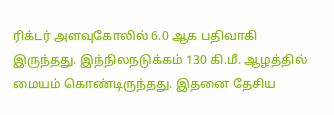ரிக்டர் அளவுகோலில் 6.0 ஆக பதிவாகி இருந்தது. இந்நிலநடுக்கம் 130 கி.மீ. ஆழத்தில் மையம் கொண்டிருந்தது. இதனை தேசிய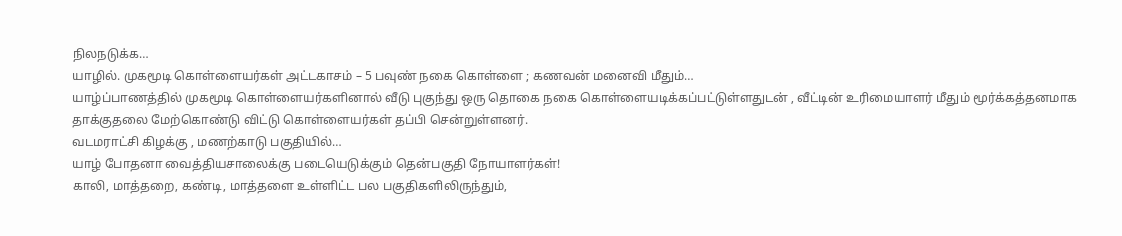நிலநடுக்க…
யாழில். முகமூடி கொள்ளையர்கள் அட்டகாசம் – 5 பவுண் நகை கொள்ளை ; கணவன் மனைவி மீதும்…
யாழ்ப்பாணத்தில் முகமூடி கொள்ளையர்களினால் வீடு புகுந்து ஒரு தொகை நகை கொள்ளையடிக்கப்பட்டுள்ளதுடன் , வீட்டின் உரிமையாளர் மீதும் மூர்க்கத்தனமாக தாக்குதலை மேற்கொண்டு விட்டு கொள்ளையர்கள் தப்பி சென்றுள்ளனர்.
வடமராட்சி கிழக்கு , மணற்காடு பகுதியில்…
யாழ் போதனா வைத்தியசாலைக்கு படையெடுக்கும் தென்பகுதி நோயாளர்கள்!
காலி, மாத்தறை, கண்டி, மாத்தளை உள்ளிட்ட பல பகுதிகளிலிருந்தும்,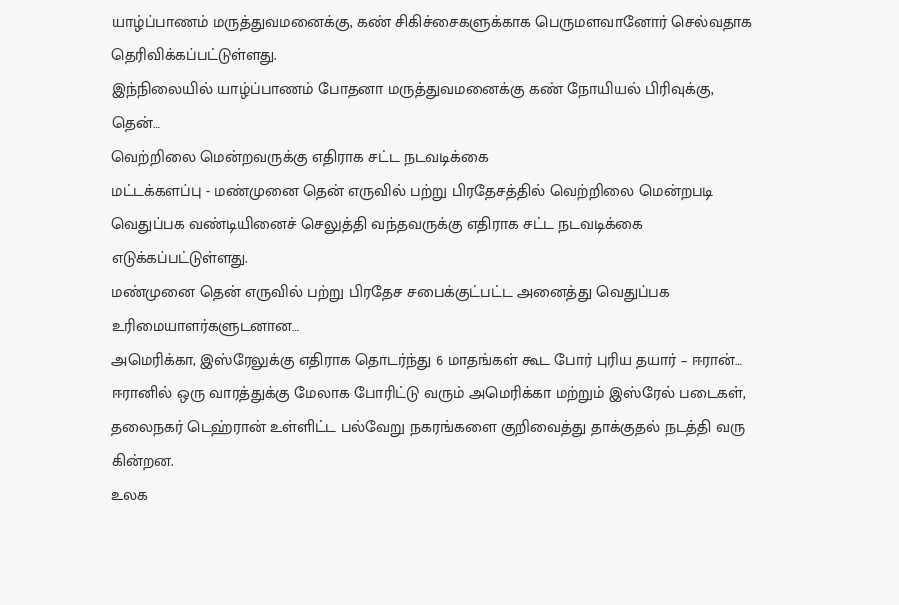யாழ்ப்பாணம் மருத்துவமனைக்கு, கண் சிகிச்சைகளுக்காக பெருமளவானோர் செல்வதாக தெரிவிக்கப்பட்டுள்ளது.
இந்நிலையில் யாழ்ப்பாணம் போதனா மருத்துவமனைக்கு கண் நோயியல் பிரிவுக்கு, தென்…
வெற்றிலை மென்றவருக்கு எதிராக சட்ட நடவடிக்கை
மட்டக்களப்பு - மண்முனை தென் எருவில் பற்று பிரதேசத்தில் வெற்றிலை மென்றபடி வெதுப்பக வண்டியினைச் செலுத்தி வந்தவருக்கு எதிராக சட்ட நடவடிக்கை எடுக்கப்பட்டுள்ளது.
மண்முனை தென் எருவில் பற்று பிரதேச சபைக்குட்பட்ட அனைத்து வெதுப்பக உரிமையாளர்களுடனான…
அமெரிக்கா, இஸ்ரேலுக்கு எதிராக தொடர்ந்து 6 மாதங்கள் கூட போர் புரிய தயார் – ஈரான்…
ஈரானில் ஒரு வாரத்துக்கு மேலாக போரிட்டு வரும் அமெரிக்கா மற்றும் இஸ்ரேல் படைகள், தலைநகர் டெஹ்ரான் உள்ளிட்ட பல்வேறு நகரங்களை குறிவைத்து தாக்குதல் நடத்தி வரு கின்றன.
உலக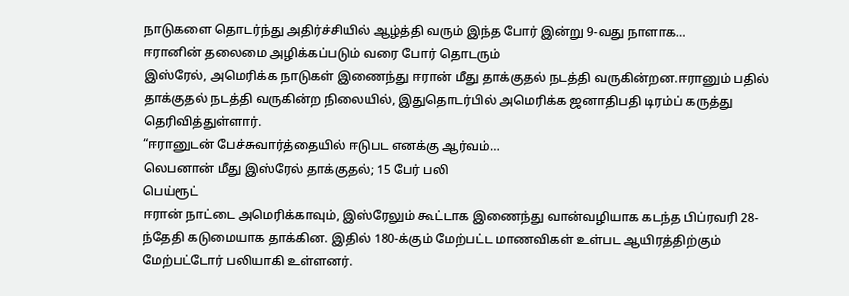நாடுகளை தொடர்ந்து அதிர்ச்சியில் ஆழ்த்தி வரும் இந்த போர் இன்று 9-வது நாளாக…
ஈரானின் தலைமை அழிக்கப்படும் வரை போர் தொடரும்
இஸ்ரேல், அமெரிக்க நாடுகள் இணைந்து ஈரான் மீது தாக்குதல் நடத்தி வருகின்றன.ஈரானும் பதில் தாக்குதல் நடத்தி வருகின்ற நிலையில், இதுதொடர்பில் அமெரிக்க ஜனாதிபதி டிரம்ப் கருத்து தெரிவித்துள்ளார்.
“ஈரானுடன் பேச்சுவார்த்தையில் ஈடுபட எனக்கு ஆர்வம்…
லெபனான் மீது இஸ்ரேல் தாக்குதல்; 15 பேர் பலி
பெய்ரூட்
ஈரான் நாட்டை அமெரிக்காவும், இஸ்ரேலும் கூட்டாக இணைந்து வான்வழியாக கடந்த பிப்ரவரி 28-ந்தேதி கடுமையாக தாக்கின. இதில் 180-க்கும் மேற்பட்ட மாணவிகள் உள்பட ஆயிரத்திற்கும் மேற்பட்டோர் பலியாகி உள்ளனர்.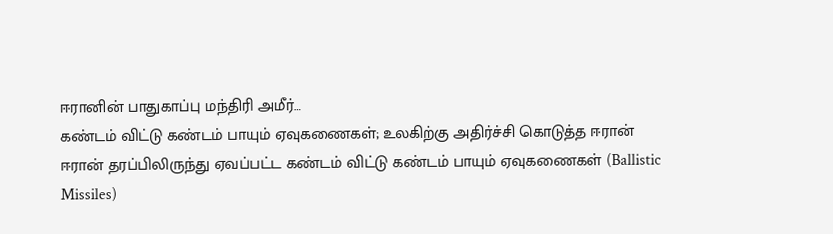ஈரானின் பாதுகாப்பு மந்திரி அமீர்…
கண்டம் விட்டு கண்டம் பாயும் ஏவுகணைகள்; உலகிற்கு அதிர்ச்சி கொடுத்த ஈரான்
ஈரான் தரப்பிலிருந்து ஏவப்பட்ட கண்டம் விட்டு கண்டம் பாயும் ஏவுகணைகள் (Ballistic Missiles)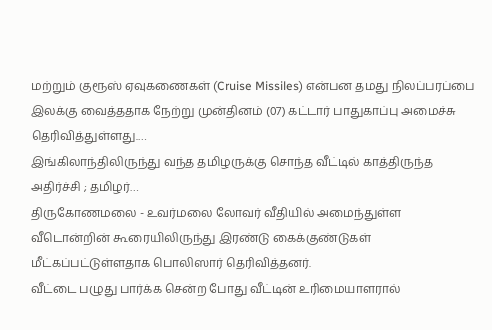மற்றும் குரூஸ் ஏவுகணைகள் (Cruise Missiles) என்பன தமது நிலப்பரப்பை இலக்கு வைத்ததாக நேற்று முன்தினம் (07) கட்டார் பாதுகாப்பு அமைச்சு தெரிவித்துள்ளது.…
இங்கிலாந்திலிருந்து வந்த தமிழருக்கு சொந்த வீட்டில் காத்திருந்த அதிர்ச்சி ; தமிழர்…
திருகோணமலை - உவர்மலை லோவர் வீதியில் அமைந்துள்ள வீடொன்றின் கூரையிலிருந்து இரண்டு கைக்குண்டுகள் மீட்கப்பட்டுள்ளதாக பொலிஸார் தெரிவித்தனர்.
வீட்டை பழுது பார்க்க சென்ற போது வீட்டின் உரிமையாளரால்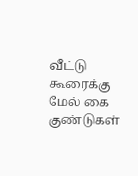வீட்டு கூரைக்கு மேல் கை குண்டுகள்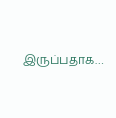இருப்பதாக…